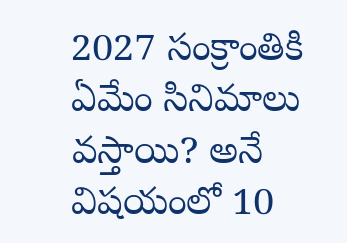2027 సంక్రాంతికి ఏమేం సినిమాలు వస్తాయి? అనే విషయంలో 10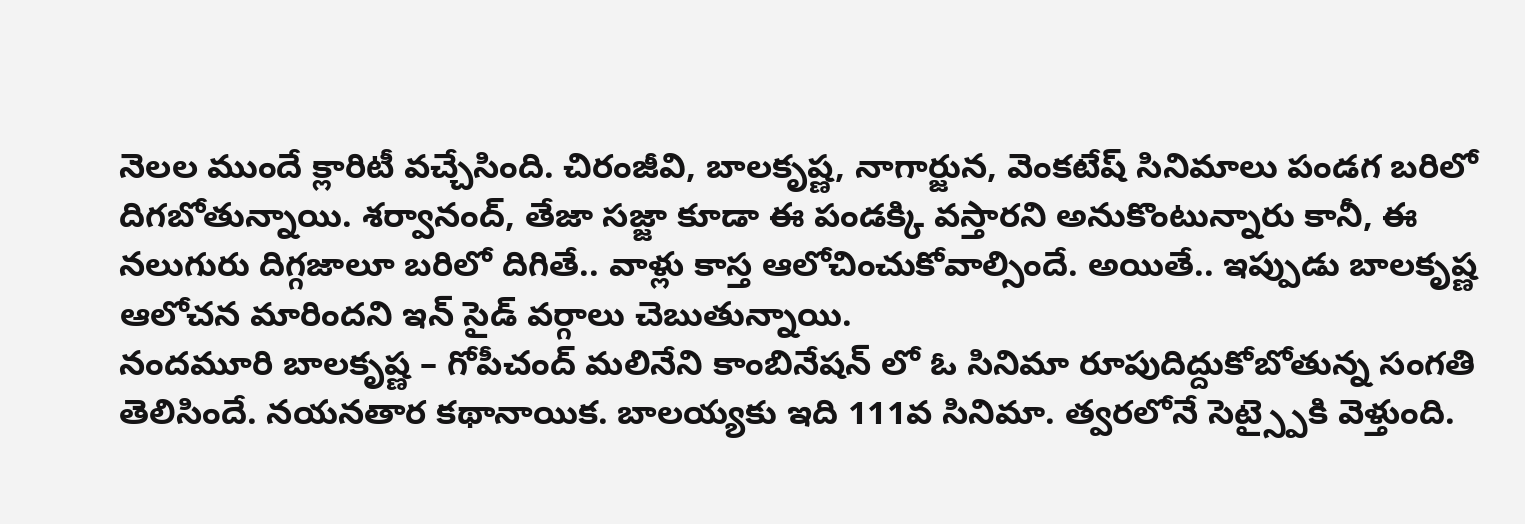నెలల ముందే క్లారిటీ వచ్చేసింది. చిరంజీవి, బాలకృష్ణ, నాగార్జున, వెంకటేష్ సినిమాలు పండగ బరిలో దిగబోతున్నాయి. శర్వానంద్, తేజా సజ్జా కూడా ఈ పండక్కి వస్తారని అనుకొంటున్నారు కానీ, ఈ నలుగురు దిగ్గజాలూ బరిలో దిగితే.. వాళ్లు కాస్త ఆలోచించుకోవాల్సిందే. అయితే.. ఇప్పుడు బాలకృష్ణ ఆలోచన మారిందని ఇన్ సైడ్ వర్గాలు చెబుతున్నాయి.
నందమూరి బాలకృష్ణ – గోపీచంద్ మలినేని కాంబినేషన్ లో ఓ సినిమా రూపుదిద్దుకోబోతున్న సంగతి తెలిసిందే. నయనతార కథానాయిక. బాలయ్యకు ఇది 111వ సినిమా. త్వరలోనే సెట్స్పైకి వెళ్తుంది.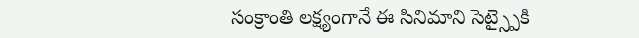సంక్రాంతి లక్ష్యంగానే ఈ సినిమాని సెట్స్పైకి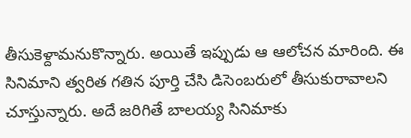తీసుకెళ్దామనుకొన్నారు. అయితే ఇప్పుడు ఆ ఆలోచన మారింది. ఈ సినిమాని త్వరిత గతిన పూర్తి చేసి డిసెంబరులో తీసుకురావాలని చూస్తున్నారు. అదే జరిగితే బాలయ్య సినిమాకు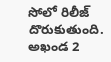సోలో రిలీజ్ దొరుకుతుంది. అఖండ 2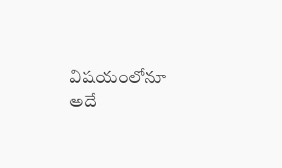విషయంలోనూ అదే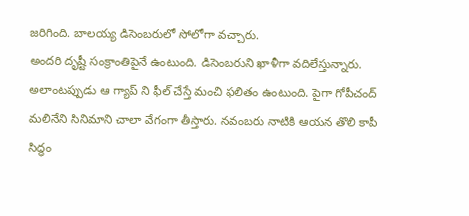జరిగింది. బాలయ్య డిసెంబరులో సోలోగా వచ్చారు.
అందరి దృష్టీ సంక్రాంతిపైనే ఉంటుంది. డిసెంబరుని ఖాళీగా వదిలేస్తున్నారు. అలాంటప్పుడు ఆ గ్యాప్ ని ఫీల్ చేస్తే మంచి ఫలితం ఉంటుంది. పైగా గోపీచంద్ మలినేని సినిమాని చాలా వేగంగా తీస్తారు. నవంబరు నాటికి ఆయన తొలి కాపీ సిద్ధం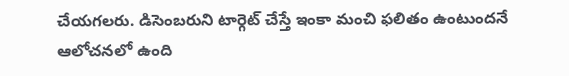చేయగలరు. డిసెంబరుని టార్గెట్ చేస్తే ఇంకా మంచి ఫలితం ఉంటుందనే ఆలోచనలో ఉంది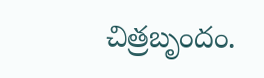చిత్రబృందం.